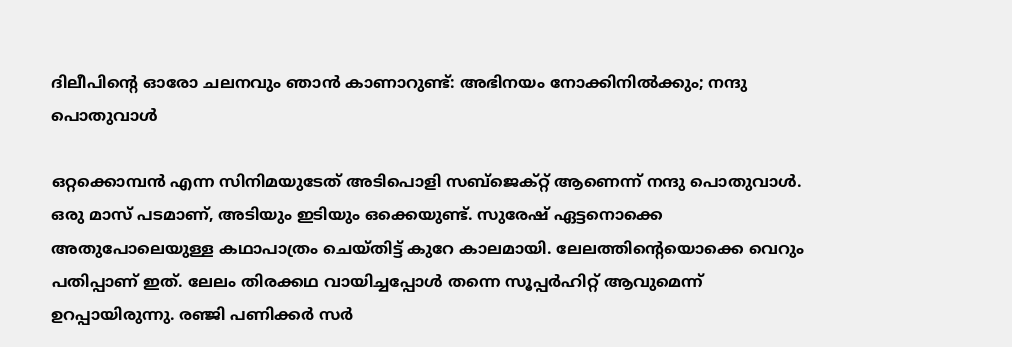ദിലീപിന്‍റെ ഓരോ ചലനവും ഞാൻ കാണാറുണ്ട്: അഭിനയം നോക്കിനിൽക്കും; നന്ദു പൊതുവാൾ

ഒറ്റക്കൊമ്പൻ എന്ന സിനിമയുടേത് അടിപൊളി സബ്ജെക്റ്റ് ആണെന്ന് നന്ദു പൊതുവാൾ. ഒരു മാസ് പടമാണ്, അടിയും ഇടിയും ഒക്കെയുണ്ട്. സുരേഷ് ഏട്ടനൊക്കെ അതുപോലെയുള്ള കഥാപാത്രം ചെയ്‌തിട്ട് കുറേ കാലമായി. ലേലത്തിന്‍റെയൊക്കെ വെറും പതിപ്പാണ് ഇത്. ലേലം തിരക്കഥ വായിച്ചപ്പോൾ തന്നെ സൂപ്പർഹിറ്റ് ആവുമെന്ന് ഉറപ്പായിരുന്നു. രഞ്ജി പണിക്കർ സർ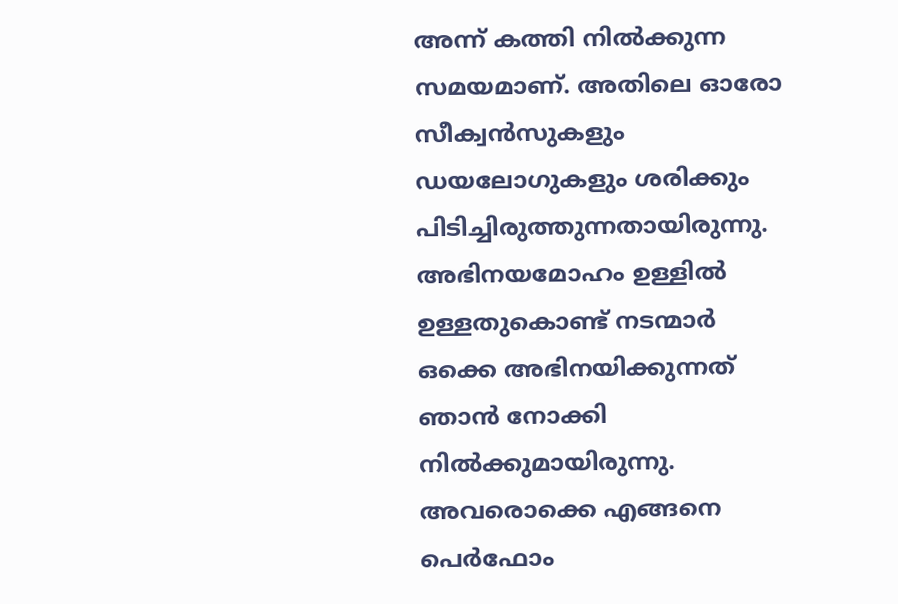അന്ന് കത്തി നിൽക്കുന്ന സമയമാണ്. അതിലെ ഓരോ സീക്വൻസുകളും ഡയലോഗുകളും ശരിക്കും പിടിച്ചിരുത്തുന്നതായിരുന്നു. അഭിനയമോഹം ഉള്ളിൽ ഉള്ളതുകൊണ്ട് നടന്മാർ ഒക്കെ അഭിനയിക്കുന്നത് ഞാൻ നോക്കി നിൽക്കുമായിരുന്നു. അവരൊക്കെ എങ്ങനെ പെർഫോം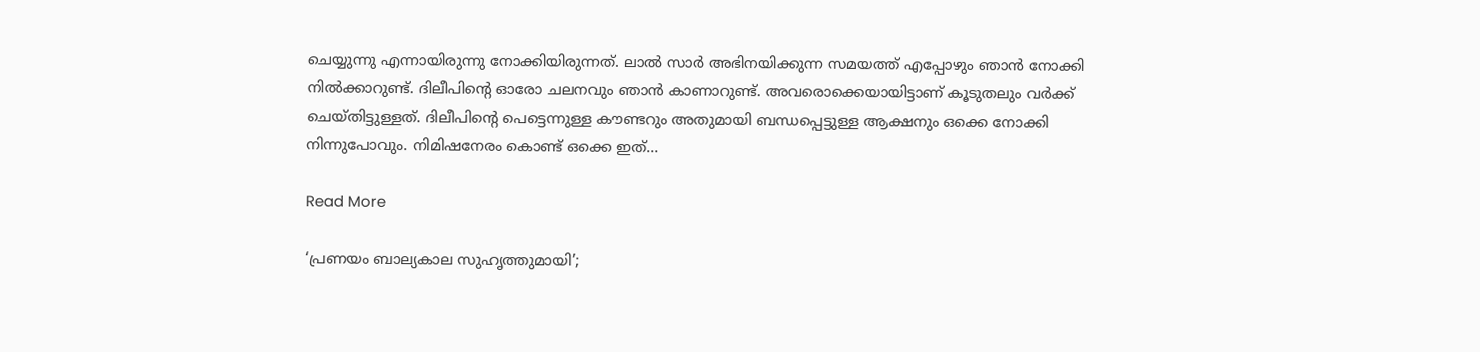ചെയ്യുന്നു എന്നായിരുന്നു നോക്കിയിരുന്നത്. ലാൽ സാർ അഭിനയിക്കുന്ന സമയത്ത് എപ്പോഴും ഞാൻ നോക്കി നിൽക്കാറുണ്ട്. ദിലീപിന്‍റെ ഓരോ ചലനവും ഞാൻ കാണാറുണ്ട്. അവരൊക്കെയായിട്ടാണ് കൂടുതലും വർക്ക് ചെയ്‌തിട്ടുള്ളത്‌. ദിലീപിന്‍റെ പെട്ടെന്നുള്ള കൗണ്ടറും അതുമായി ബന്ധപ്പെട്ടുള്ള ആക്ഷനും ഒക്കെ നോക്കി നിന്നുപോവും. നിമിഷനേരം കൊണ്ട് ഒക്കെ ഇത്…

Read More

‘പ്രണയം ബാല്യകാല സുഹൃത്തുമായി’;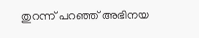തുറന്ന് പറഞ്ഞ് അഭിനയ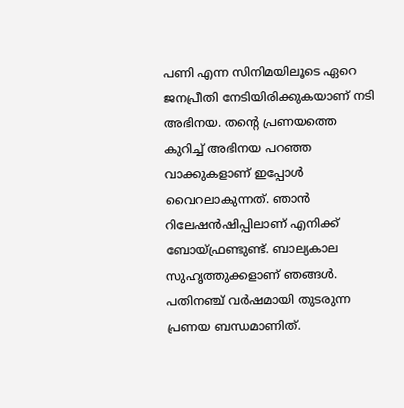പണി എന്ന സിനിമയിലൂടെ ഏറെ ജനപ്രീതി നേടിയിരിക്കുകയാണ് നടി അഭിനയ. തന്‍റെ പ്രണയത്തെ കുറിച്ച് അഭിനയ പറഞ്ഞ വാക്കുകളാണ് ഇപ്പോൾ വൈറലാകുന്നത്. ഞാൻ റിലേഷൻഷിപ്പിലാണ് എനിക്ക് ബോയ്ഫ്രണ്ടുണ്ട്. ബാല്യകാല സുഹൃത്തുക്കളാണ് ഞങ്ങൾ. പതിനഞ്ച് വർഷമായി തുടരുന്ന പ്രണയ ബന്ധമാണിത്.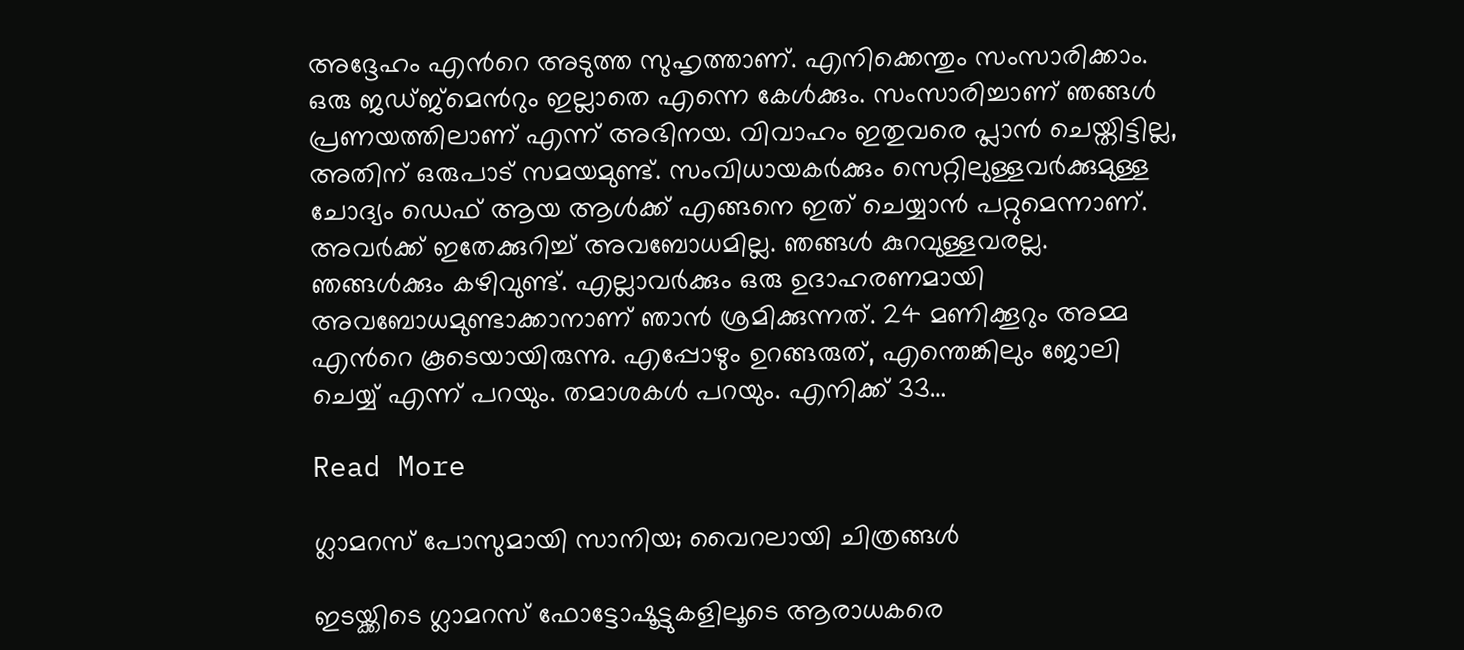അദ്ദേഹം എന്‍റെ അടുത്ത സുഹൃത്താണ്. എനിക്കെന്തും സംസാരിക്കാം. ഒരു ജഡ്ജ്മെന്‍റും ഇല്ലാതെ എന്നെ കേൾക്കും. സംസാരിച്ചാണ് ഞങ്ങൾ പ്രണയത്തിലാണ് എന്ന് അഭിനയ. വിവാഹം ഇതുവരെ പ്ലാൻ ചെയ്തിട്ടില്ല, അതിന് ഒരുപാട് സമയമുണ്ട്. സംവിധായകർക്കും സെറ്റിലുള്ളവർക്കുമുള്ള ചോദ്യം ഡെഫ് ആയ ആൾക്ക് എങ്ങനെ ഇത് ചെയ്യാൻ പറ്റുമെന്നാണ്. അവർക്ക് ഇതേക്കുറിച്ച് അവബോധമില്ല. ഞങ്ങൾ കുറവുള്ളവരല്ല. ഞങ്ങൾക്കും കഴിവുണ്ട്. എല്ലാവർക്കും ഒരു ഉദാഹരണമായി അവബോധമുണ്ടാക്കാനാണ് ഞാൻ ശ്രമിക്കുന്നത്. 24 മണിക്കൂറും അമ്മ എന്‍റെ കൂടെയായിരുന്നു. എപ്പോഴും ഉറങ്ങരുത്, എന്തെങ്കിലും ജോലി ചെയ്യ് എന്ന് പറയും. തമാശകൾ പറയും. എനിക്ക് 33…

Read More

ഗ്ലാമറസ് പോസുമായി സാനിയ; വൈറലായി ചിത്രങ്ങൾ

ഇടയ്ക്കിടെ ഗ്ലാമറസ് ഫോട്ടോഷൂട്ടുകളിലൂടെ ആരാധകരെ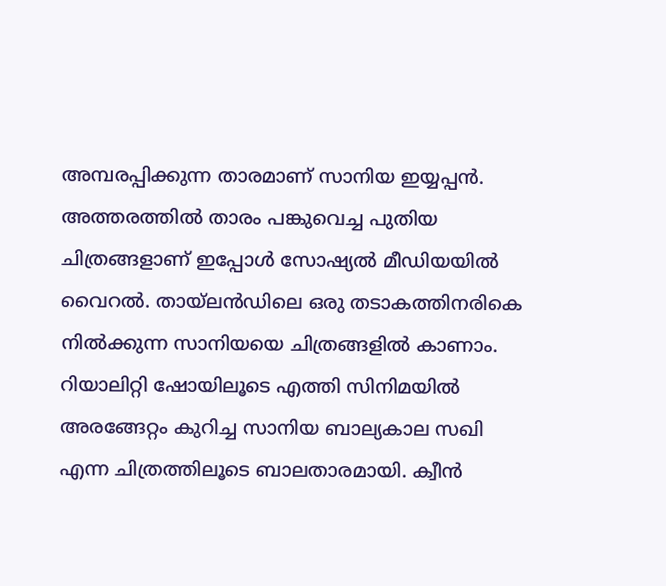അമ്പരപ്പിക്കുന്ന താരമാണ് സാനിയ ഇയ്യപ്പന്‍. അത്തരത്തില്‍ താരം പങ്കുവെച്ച പുതിയ ചിത്രങ്ങളാണ് ഇപ്പോള്‍ സോഷ്യല്‍ മീഡിയയില്‍ വൈറല്‍. തായ്‌ലന്‍ഡിലെ ഒരു തടാകത്തിനരികെ നില്‍ക്കുന്ന സാനിയയെ ചിത്രങ്ങളില്‍ കാണാം. റിയാലിറ്റി ഷോയിലൂടെ എത്തി സിനിമയില്‍ അരങ്ങേറ്റം കുറിച്ച സാനിയ ബാല്യകാല സഖി എന്ന ചിത്രത്തിലൂടെ ബാലതാരമായി. ക്വീന്‍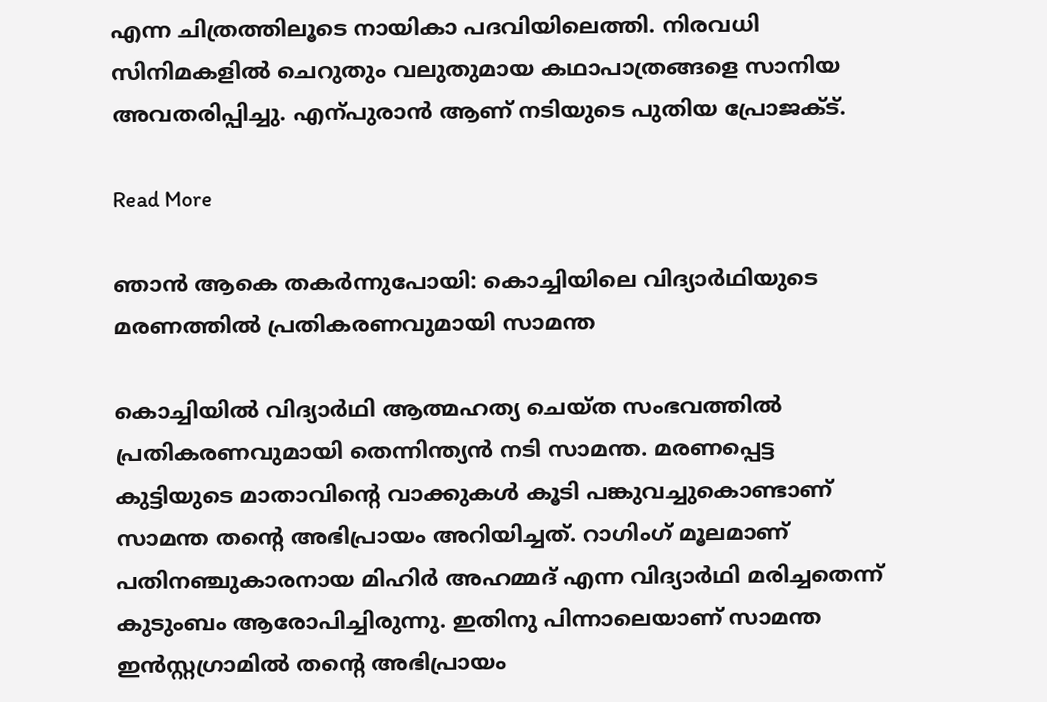എന്ന ചിത്രത്തിലൂടെ നായികാ പദവിയിലെത്തി. നിരവധി സിനിമകളില്‍ ചെറുതും വലുതുമായ കഥാപാത്രങ്ങളെ സാനിയ അവതരിപ്പിച്ചു. എന്പുരാന്‍ ആണ് നടിയുടെ പുതിയ പ്രോജക്ട്.

Read More

ഞാൻ ആകെ തകർന്നുപോയി: കൊച്ചിയിലെ വിദ്യാർഥിയുടെ മരണത്തിൽ പ്രതികരണവുമായി സാമന്ത

കൊച്ചിയിൽ വിദ്യാർഥി ആത്മഹത്യ ചെയ്‌ത സംഭവത്തിൽ പ്രതികരണവുമായി തെന്നിന്ത്യൻ നടി സാമന്ത. മരണപ്പെട്ട കുട്ടിയുടെ മാതാവിന്‍റെ വാക്കുകൾ കൂടി പങ്കുവച്ചുകൊണ്ടാണ് സാമന്ത തന്‍റെ അഭിപ്രായം അറിയിച്ചത്. റാഗിംഗ് മൂലമാണ് പതിനഞ്ചുകാരനായ മിഹിർ അഹമ്മദ് എന്ന വിദ്യാർഥി മരിച്ചതെന്ന് കുടുംബം ആരോപിച്ചിരുന്നു. ഇതിനു പിന്നാലെയാണ് സാമന്ത ഇൻസ്റ്റഗ്രാമിൽ തന്‍റെ അഭിപ്രായം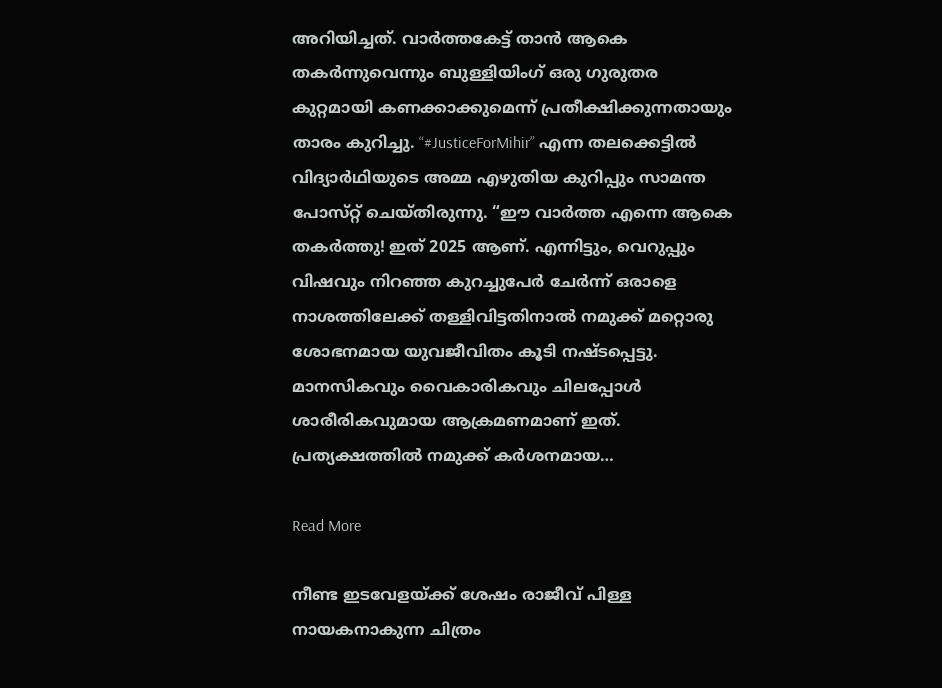അറിയിച്ചത്. വാർത്തകേട്ട് താൻ ആകെ തകർന്നുവെന്നും ബുള്ളിയിംഗ് ഒരു ഗുരുതര കുറ്റമായി കണക്കാക്കുമെന്ന് പ്രതീക്ഷിക്കുന്നതായും താരം കുറിച്ചു. “#JusticeForMihir” എന്ന തലക്കെട്ടിൽ വിദ്യാർഥിയുടെ അമ്മ എഴുതിയ കുറിപ്പും സാമന്ത പോസ്‌റ്റ് ചെയ്‌തിരുന്നു. “ഈ വാർത്ത എന്നെ ആകെ തകർത്തു! ഇത് 2025 ആണ്. എന്നിട്ടും, വെറുപ്പും വിഷവും നിറഞ്ഞ കുറച്ചുപേർ ചേർന്ന് ഒരാളെ നാശത്തിലേക്ക് തള്ളിവിട്ടതിനാൽ നമുക്ക് മറ്റൊരു ശോഭനമായ യുവജീവിതം കൂടി നഷ്‌ടപ്പെട്ടു. മാനസികവും വൈകാരികവും ചിലപ്പോൾ ശാരീരികവുമായ ആക്രമണമാണ് ഇത്. പ്രത്യക്ഷത്തിൽ നമുക്ക് കർശനമായ…

Read More

നീണ്ട ഇടവേളയ്ക്ക് ശേഷം രാജീവ് പിള്ള നായകനാകുന്ന ചിത്രം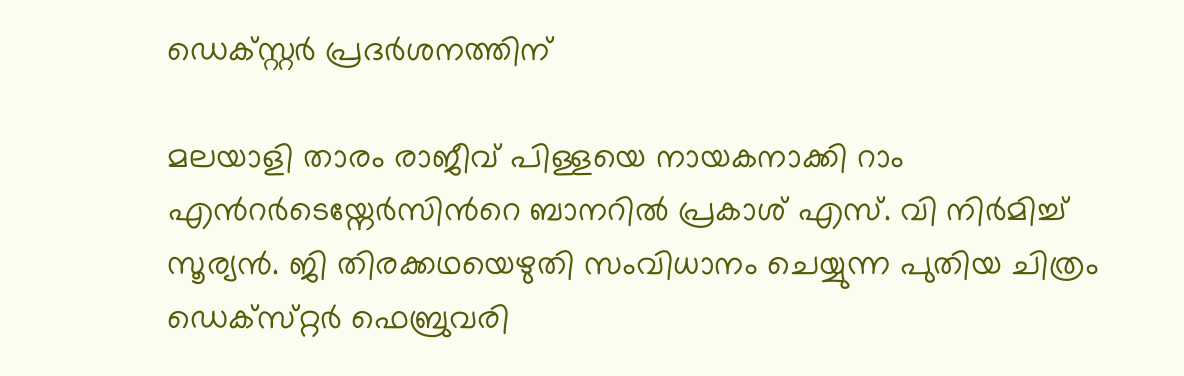ഡെക്സ്റ്റർ പ്രദർശനത്തിന്

മലയാളി താരം രാജീവ് പിള്ളയെ നായകനാക്കി റാം എന്‍റർടെയ്നേർസിന്‍റെ ബാനറിൽ പ്രകാശ് എസ്. വി നിർമിച്ച് സൂര്യൻ. ജി തിരക്കഥയെഴുതി സംവിധാനം ചെയ്യുന്ന പുതിയ ചിത്രം ഡെക്സ്‌റ്റർ ഫെബ്രുവരി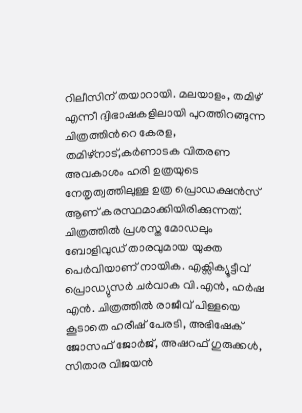റിലീസിന് തയാറായി. മലയാളം, തമിഴ് എന്നീ ദ്വിഭാഷകളിലായി പുറത്തിറങ്ങുന്ന ചിത്രത്തിന്‍റെ കേരള, തമിഴ്നാട്,കർണാടക വിതരണ അവകാശം ഹരി ഉത്രയുടെ നേതൃത്വത്തിലുള്ള ഉത്ര പ്രൊഡക്ഷൻസ് ആണ് കരസ്ഥമാക്കിയിരിക്കുന്നത്. ചിത്രത്തിൽ പ്രശസ്ത മോഡലും ബോളിവുഡ് താരവുമായ യുക്ത പെർവിയാണ് നായിക. എക്സിക്യൂട്ടീവ് പ്രൊഡ്യുസർ ചർവാക വി.എൻ, ഹർഷ എൻ. ചിത്രത്തിൽ രാജീവ് പിള്ളയെ കൂടാതെ ഹരീഷ് പേരടി, അഭിഷേക് ജോസഫ് ജോർജ്, അഷറഫ് ഗുരുക്കൾ, സിതാര വിജയൻ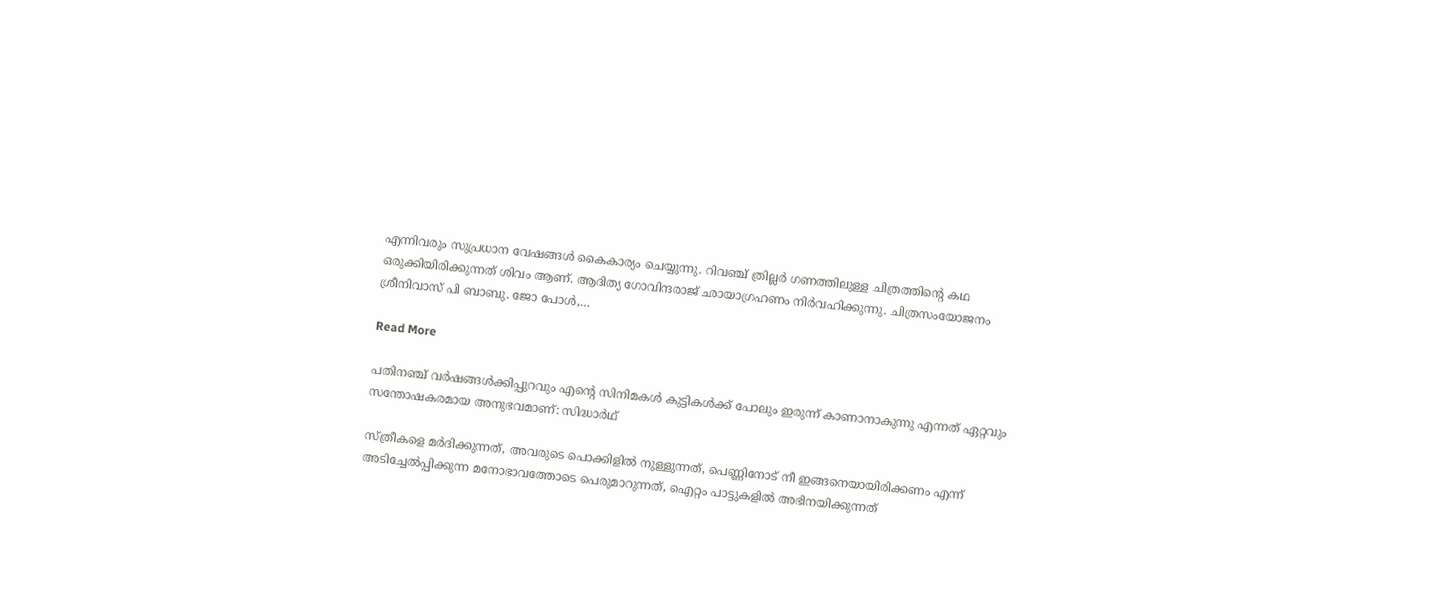എന്നിവരും സുപ്രധാന വേഷങ്ങൾ കൈകാര്യം ചെയ്യുന്നു. റിവഞ്ച് ത്രില്ലർ ഗണത്തിലുള്ള ചിത്രത്തിന്‍റെ കഥ ഒരുക്കിയിരിക്കുന്നത് ശിവം ആണ്. ആദിത്യ ഗോവിന്ദരാജ് ഛായാഗ്രഹണം നിർവഹിക്കുന്നു. ചിത്രസംയോജനം ശ്രീനിവാസ് പി ബാബു. ജോ പോൾ,…

Read More

പതിനഞ്ച് വര്‍ഷങ്ങള്‍ക്കിപ്പുറവും എന്‍റെ സിനിമകള്‍ കുട്ടികള്‍ക്ക് പോലും ഇരുന്ന് കാണാനാകുന്നു എന്നത് ഏറ്റവും സന്തോഷകരമായ അനുഭവമാണ്: സിദ്ധാർഥ്

സ്ത്രീകളെ മര്‍ദിക്കുന്നത്, അവരുടെ പൊക്കിളില്‍ നുള്ളുന്നത്, പെണ്ണിനോട് നീ ഇങ്ങനെയായിരിക്കണം എന്ന് അടിച്ചേല്‍പ്പിക്കുന്ന മനോഭാവത്തോടെ പെരുമാറുന്നത്, ഐറ്റം പാട്ടുകളില്‍ അഭിനയിക്കുന്നത്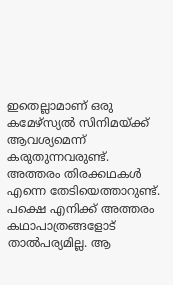ഇതെല്ലാമാണ് ഒരു കമേഴ്സ്യല്‍ സിനിമയ്ക്ക് ആവശ്യമെന്ന് കരുതുന്നവരുണ്ട്. അത്തരം തിരക്കഥകള്‍ എന്നെ തേടിയെത്താറുണ്ട്. പക്ഷെ എനിക്ക് അത്തരം കഥാപാത്രങ്ങളോട് താല്‍പര്യമില്ല. ആ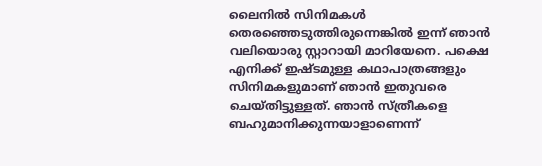ലൈനില്‍ സിനിമകള്‍ തെരഞ്ഞെടുത്തിരുന്നെങ്കില്‍ ഇന്ന് ഞാന്‍ വലിയൊരു സ്റ്റാറായി മാറിയേനെ. പക്ഷെ എനിക്ക് ഇഷ്ടമുള്ള കഥാപാത്രങ്ങളും സിനിമകളുമാണ് ഞാന്‍ ഇതുവരെ ചെയ്തിട്ടുള്ളത്. ഞാന്‍ സ്ത്രീകളെ ബഹുമാനിക്കുന്നയാളാണെന്ന്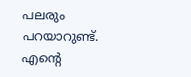പലരും പറയാറുണ്ട്. എന്‍റെ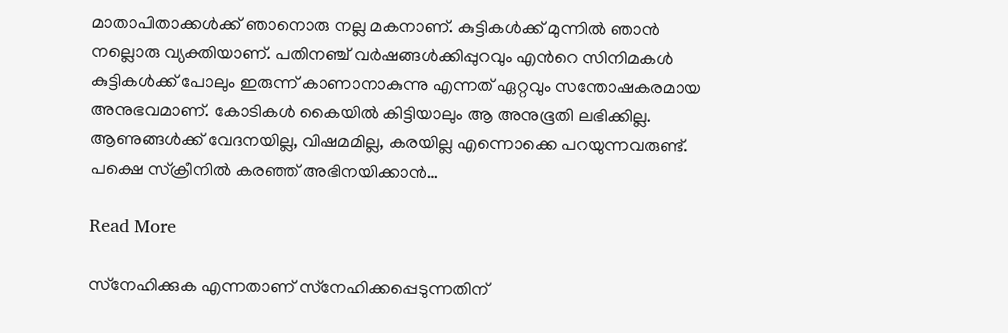മാതാപിതാക്കള്‍ക്ക് ഞാനൊരു നല്ല മകനാണ്. കുട്ടികള്‍ക്ക് മുന്നില്‍ ഞാന്‍ നല്ലൊരു വ്യക്തിയാണ്. പതിനഞ്ച് വര്‍ഷങ്ങള്‍ക്കിപ്പുറവും എന്‍റെ സിനിമകള്‍ കുട്ടികള്‍ക്ക് പോലും ഇരുന്ന് കാണാനാകുന്നു എന്നത് ഏറ്റവും സന്തോഷകരമായ അനുഭവമാണ്. കോടികള്‍ കൈയില്‍‌ കിട്ടിയാലും ആ അനുഭൂതി ലഭിക്കില്ല. ആണുങ്ങൾക്ക് വേദനയില്ല, വിഷമമില്ല, കരയില്ല എന്നൊക്കെ പറയുന്നവരുണ്ട്. പക്ഷെ സ്ക്രീനില്‍ കരഞ്ഞ് അഭിനയിക്കാന്‍…

Read More

സ്‌നേഹിക്കുക എന്നതാണ് സ്‌നേഹിക്കപ്പെടുന്നതിന്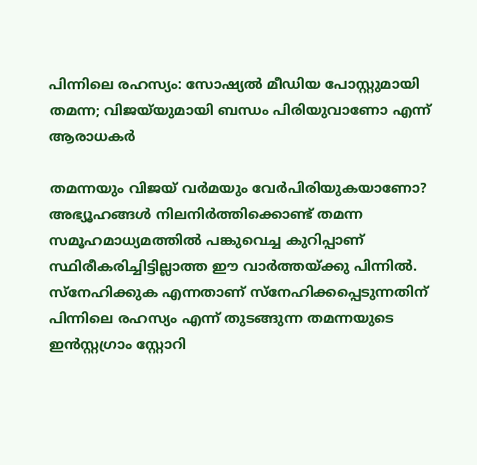പിന്നിലെ രഹസ്യം: സോഷ്യൽ മീഡിയ പോസ്റ്റുമായി തമന്ന; വിജയ്‌യുമായി ബന്ധം പിരിയുവാണോ എന്ന് ആരാധകർ

തമന്നയും വിജയ് വര്‍മയും വേര്‍പിരിയുകയാണോ? അഭ്യൂഹങ്ങള്‍ നിലനിര്‍ത്തിക്കൊണ്ട് തമന്ന സമൂഹമാധ്യമത്തില്‍ പങ്കുവെച്ച കുറിപ്പാണ് സ്ഥിരീകരിച്ചിട്ടില്ലാത്ത ഈ വാര്‍ത്തയ്ക്കു പിന്നില്‍. സ്‌നേഹിക്കുക എന്നതാണ് സ്‌നേഹിക്കപ്പെടുന്നതിന് പിന്നിലെ രഹസ്യം എന്ന് തുടങ്ങുന്ന തമന്നയുടെ ഇന്‍സ്റ്റഗ്രാം സ്റ്റോറി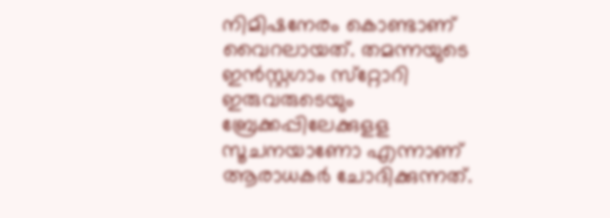നിമിഷനേരം കൊണ്ടാണ് വൈറലായത്. തമന്നയുടെ ഇന്‍സ്റ്റഗാം സ്‌റ്റോറി ഇരുവരുടെയും ബ്രേക്കപ്പിലേക്കുളള സൂചനയാണോ എന്നാണ് ആരാധകര്‍ ചോദിക്കുന്നത്.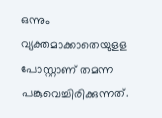ഒന്നും വ്യക്തമാക്കാതെയുളള പോസ്റ്റാണ് തമന്ന പങ്കുവെച്ചിരിക്കുന്നത്.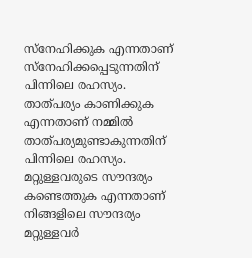സ്‌നേഹിക്കുക എന്നതാണ് സ്നേഹിക്കപ്പെടുന്നതിന് പിന്നിലെ രഹസ്യം. താത്പര്യം കാണിക്കുക എന്നതാണ് നമ്മില്‍ താത്പര്യമുണ്ടാകുന്നതിന് പിന്നിലെ രഹസ്യം. മറ്റുള്ളവരുടെ സൗന്ദര്യം കണ്ടെത്തുക എന്നതാണ് നിങ്ങളിലെ സൗന്ദര്യം മറ്റുള്ളവര്‍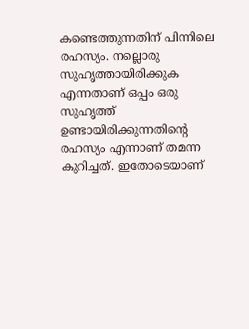കണ്ടെത്തുന്നതിന് പിന്നിലെ രഹസ്യം. നല്ലൊരു സുഹൃത്തായിരിക്കുക എന്നതാണ് ഒപ്പം ഒരു സുഹൃത്ത് ഉണ്ടായിരിക്കുന്നതിന്‍റെ രഹസ്യം എന്നാണ് തമന്ന കുറിച്ചത്. ഇതോടെയാണ്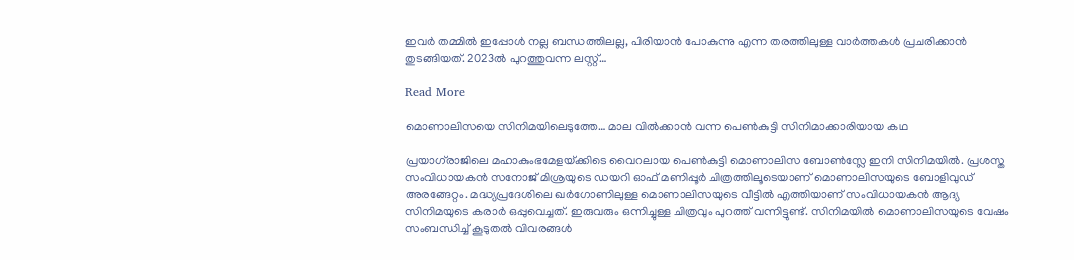ഇവർ തമ്മിൽ ഇപ്പോൾ നല്ല ബന്ധത്തിലല്ല, പിരിയാൻ പോകുന്നു എന്ന തരത്തിലുള്ള വാർത്തകൾ പ്രചരിക്കാൻ തുടങ്ങിയത്. 2023ല്‍ പുറത്തുവന്ന ലസ്റ്റ്…

Read More

മൊണാലിസയെ സിനിമയിലെടുത്തേ… മാല വിൽക്കാൻ വന്ന പെൺകുട്ടി സിനിമാക്കാരിയായ കഥ

പ്രയാഗ്‍രാജിലെ മഹാകുംഭമേളയ്‌ക്കിടെ വൈറലായ പെൺകുട്ടി മൊണാലിസ ബോൺസ്ലേ ഇനി സിനിമയില്‍. പ്രശസ്ത സംവിധായകൻ സനോജ് മിശ്രയുടെ ഡയറി ഓഫ് മണിപ്പൂർ ചിത്രത്തിലൂടെയാണ് മൊണാലിസയുടെ ബോളിവുഡ് അരങ്ങേറ്റം. മദ്ധ്യപ്രദേശിലെ ഖർഗോണിലുള്ള മൊണാലിസയുടെ വീട്ടിൽ എത്തിയാണ് സംവിധായകൻ ആദ്യ സിനിമയുടെ കരാർ ഒപ്പുവെച്ചത്. ഇരുവരും ഒന്നിച്ചുള്ള ചിത്രവും പുറത്ത് വന്നിട്ടുണ്ട്. സിനിമയിൽ മൊണാലിസയുടെ വേഷം സംബന്ധിച്ച് കൂടുതൽ വിവരങ്ങൾ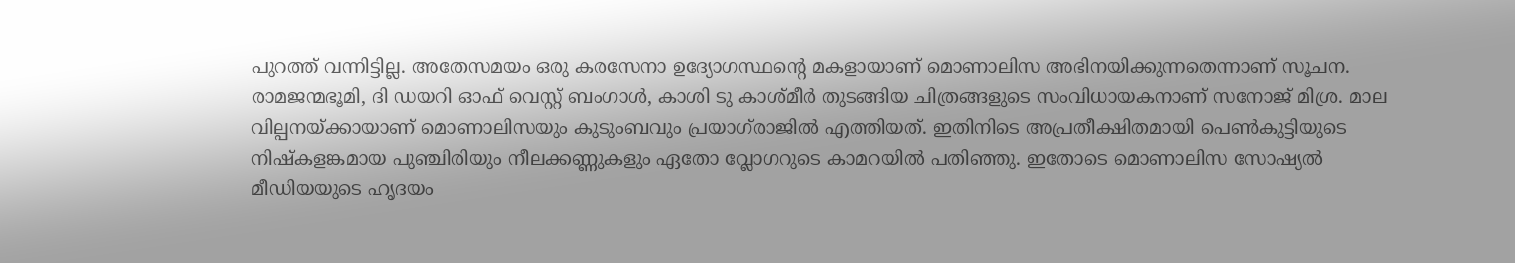പുറത്ത് വന്നിട്ടില്ല. അതേസമയം ഒരു കരസേനാ ഉദ്യോഗസ്ഥന്‍റെ മകളായാണ് മൊണാലിസ അഭിനയിക്കുന്നതെന്നാണ് സൂചന. രാമജന്മഭൂമി, ദി ഡയറി ഓഫ് വെസ്റ്റ് ബംഗാൾ, കാശി ടു കാശ്മീർ തുടങ്ങിയ ചിത്രങ്ങളുടെ സംവിധായകനാണ് സനോജ് മിശ്ര. മാല വില്പനയ്‌ക്കായാണ് മൊണാലിസയും കുടുംബവും പ്രയാഗ്‍രാജിൽ എത്തിയത്. ഇതിനിടെ അപ്രതീക്ഷിതമായി പെൺകുട്ടിയുടെ നിഷ്കളങ്കമായ പുഞ്ചിരിയും നീലക്കണ്ണുകളും ഏതോ വ്ലോഗറുടെ കാമറയിൽ പതിഞ്ഞു. ഇതോടെ മൊണാലിസ സോഷ്യൽ മീഡിയയുടെ ഹൃദയം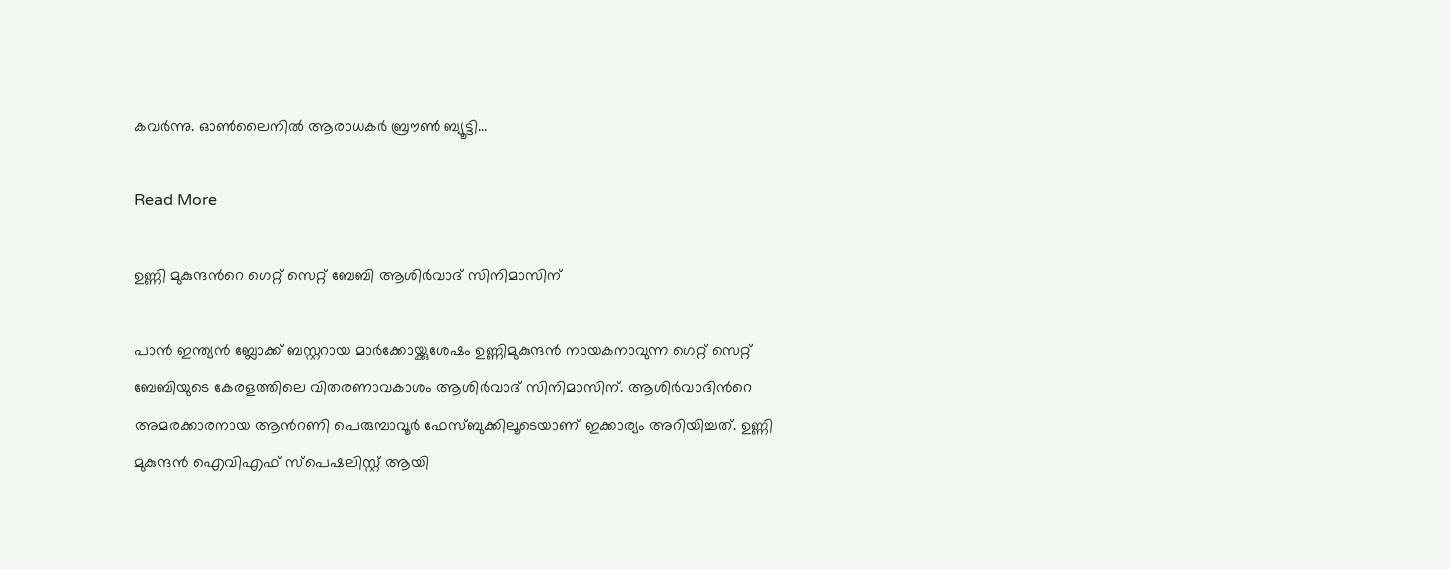കവർന്നു. ഓൺലൈനിൽ ആരാധകർ ബ്രൗൺ ബ്യൂട്ടി…

Read More

ഉണ്ണി മുകുന്ദന്‍റെ ഗെറ്റ് സെറ്റ് ബേബി ആശിര്‍വാദ് സിനിമാസിന്

പാന്‍ ഇന്ത്യന്‍ ബ്ലോക്ക് ബസ്റ്ററായ മാര്‍ക്കോയ്ക്കുശേഷം ഉണ്ണിമുകുന്ദന്‍ നായകനാവുന്ന ഗെറ്റ് സെറ്റ് ബേബിയുടെ കേരളത്തിലെ വിതരണാവകാശം ആശിര്‍വാദ് സിനിമാസിന്. ആശിര്‍വാദിന്‍റെ അമരക്കാരനായ ആന്‍റണി പെരുമ്പാവൂര്‍ ഫേസ്ബുക്കിലൂടെയാണ് ഇക്കാര്യം അറിയിച്ചത്. ഉണ്ണി മുകുന്ദന്‍ ഐവിഎഫ് സ്പെഷലിസ്റ്റ് ആയി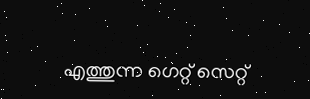എത്തുന്ന ഗെറ്റ് സെറ്റ്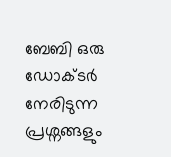ബേബി ഒരു ഡോക്ടർ നേരിടുന്ന പ്രശ്നങ്ങളും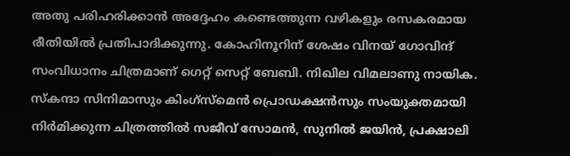അതു പരിഹരിക്കാൻ അദ്ദേഹം കണ്ടെത്തുന്ന വഴികളും രസകരമായ രീതിയിൽ പ്രതിപാദിക്കുന്നു. കോഹിനൂറിന് ശേഷം വിനയ് ഗോവിന്ദ് സംവിധാനം ചിത്രമാണ് ഗെറ്റ് സെറ്റ് ബേബി. നിഖില വിമലാണു നായിക. സ്കന്ദാ സിനിമാസും കിംഗ്സ്മെൻ പ്രൊഡക്ഷൻസും സംയുക്തമായി നിർമിക്കുന്ന ചിത്രത്തിൽ സജീവ് സോമൻ, സുനിൽ ജയിൻ, പ്രക്ഷാലി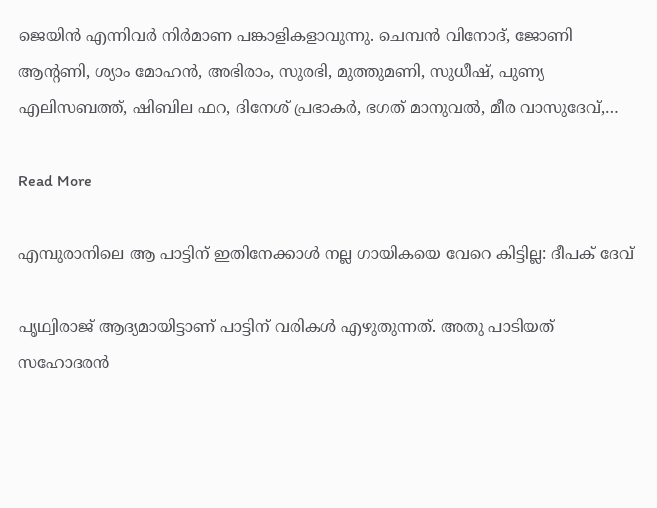ജെയിൻ എന്നിവർ നിർമാണ പങ്കാളികളാവുന്നു. ചെമ്പൻ വിനോദ്, ജോണി ആന്‍റണി, ശ്യാം മോഹൻ, അഭിരാം, സുരഭി, മുത്തുമണി, സുധീഷ്, പുണ്യ എലിസബത്ത്, ഷിബില ഫറ, ദിനേശ് പ്രഭാകർ, ഭഗത് മാനുവൽ, മീര വാസുദേവ്,…

Read More

എമ്പുരാനിലെ ആ പാട്ടിന് ഇതിനേക്കാള്‍ നല്ല ഗായികയെ വേറെ കിട്ടില്ല: ദീപക് ദേവ്

പൃഥ്വിരാജ് ആദ്യമായിട്ടാണ് പാട്ടിന് വരികള്‍ എഴുതുന്നത്. അതു പാടിയത് സഹോദരന്‍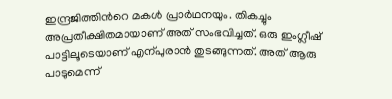ഇന്ദ്രജിത്തിന്‍റെ മകള്‍ പ്രാര്‍ഥനയും. തികച്ചും അപ്രതീക്ഷിതമായാണ് അത് സംഭവിച്ചത്. ഒരു ഇംഗ്ലീഷ് പാട്ടിലൂടെയാണ് എന്പുരാൻ തുടങ്ങുന്നത്. അത് ആരു പാടുമെന്ന്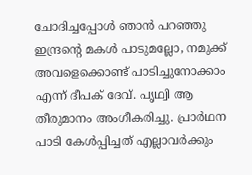ചോദിച്ചപ്പോള്‍ ഞാന്‍ പറഞ്ഞു ഇന്ദ്രന്‍റെ മകള്‍ പാടുമല്ലോ, നമുക്ക് അവളെക്കൊണ്ട് പാടിച്ചുനോക്കാം എന്ന് ദീപക് ദേവ്. പൃഥ്വി ആ തീരുമാനം അംഗീകരിച്ചു. പ്രാര്‍ഥന പാടി കേള്‍പ്പിച്ചത് എല്ലാവര്‍ക്കും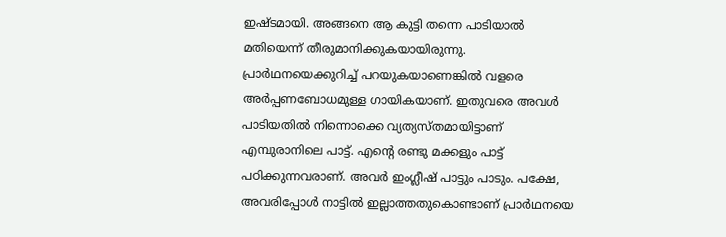ഇഷ്ടമായി. അങ്ങനെ ആ കുട്ടി തന്നെ പാടിയാല്‍ മതിയെന്ന് തീരുമാനിക്കുകയായിരുന്നു. പ്രാര്‍ഥനയെക്കുറിച്ച് പറയുകയാണെങ്കില്‍ വളരെ അര്‍പ്പണബോധമുള്ള ഗായികയാണ്. ഇതുവരെ അവള്‍ പാടിയതില്‍ നിന്നൊക്കെ വ്യത്യസ്തമായിട്ടാണ് എമ്പുരാനിലെ പാട്ട്. എന്‍റെ രണ്ടു മക്കളും പാട്ട് പഠിക്കുന്നവരാണ്. അവര്‍ ഇംഗ്ലീഷ് പാട്ടും പാടും. പക്ഷേ, അവരിപ്പോള്‍ നാട്ടില്‍ ഇല്ലാത്തതുകൊണ്ടാണ് പ്രാര്‍ഥനയെ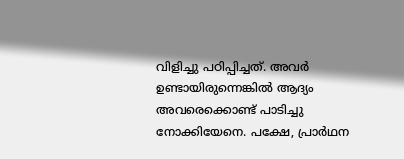വിളിച്ചു പഠിപ്പിച്ചത്. അവര്‍ ഉണ്ടായിരുന്നെങ്കില്‍ ആദ്യം അവരെക്കൊണ്ട് പാടിച്ചു നോക്കിയേനെ. പക്ഷേ, പ്രാര്‍ഥന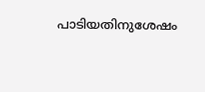പാടിയതിനുശേഷം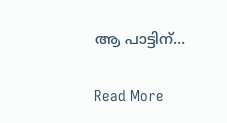ആ പാട്ടിന്…

Read More